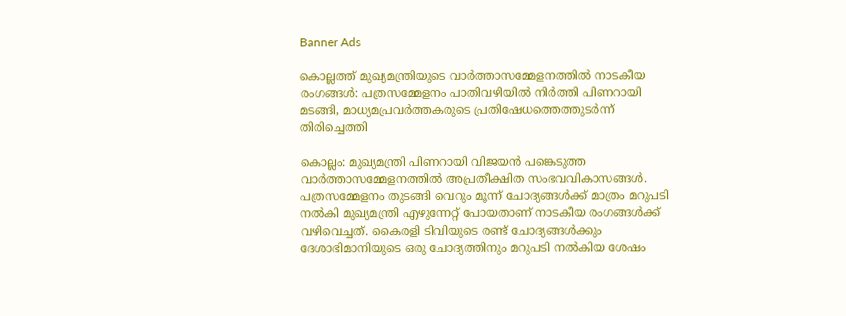Banner Ads

കൊല്ലത്ത് മുഖ്യമന്ത്രിയുടെ വാർത്താസമ്മേളനത്തിൽ നാടകീയ രംഗങ്ങൾ: പത്രസമ്മേളനം പാതിവഴിയിൽ നിർത്തി പിണറായി മടങ്ങി, മാധ്യമപ്രവർത്തകരുടെ പ്രതിഷേധത്തെത്തുടർന്ന് തിരിച്ചെത്തി

കൊല്ലം: മുഖ്യമന്ത്രി പിണറായി വിജയൻ പങ്കെടുത്ത വാർത്താസമ്മേളനത്തിൽ അപ്രതീക്ഷിത സംഭവവികാസങ്ങൾ. പത്രസമ്മേളനം തുടങ്ങി വെറും മൂന്ന് ചോദ്യങ്ങൾക്ക് മാത്രം മറുപടി നൽകി മുഖ്യമന്ത്രി എഴുന്നേറ്റ് പോയതാണ് നാടകീയ രംഗങ്ങൾക്ക് വഴിവെച്ചത്. കൈരളി ടിവിയുടെ രണ്ട് ചോദ്യങ്ങൾക്കും ദേശാഭിമാനിയുടെ ഒരു ചോദ്യത്തിനും മറുപടി നൽകിയ ശേഷം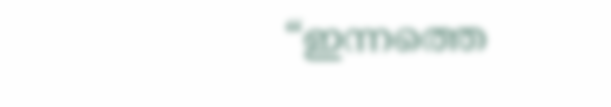“ഇന്നത്തെ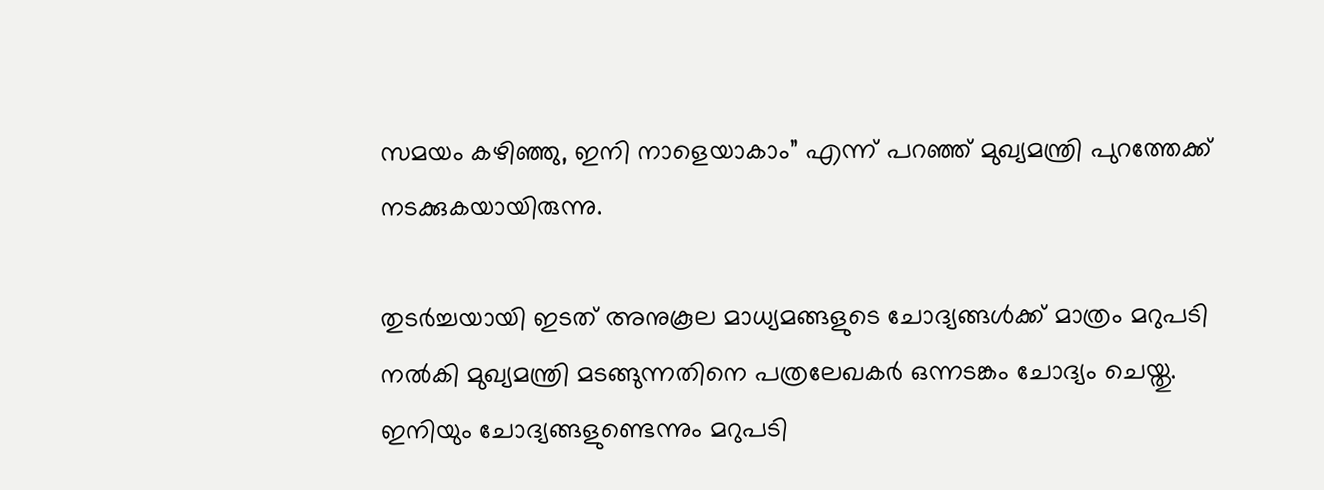സമയം കഴിഞ്ഞു, ഇനി നാളെയാകാം” എന്ന് പറഞ്ഞ് മുഖ്യമന്ത്രി പുറത്തേക്ക് നടക്കുകയായിരുന്നു.

തുടർച്ചയായി ഇടത് അനുകൂല മാധ്യമങ്ങളുടെ ചോദ്യങ്ങൾക്ക് മാത്രം മറുപടി നൽകി മുഖ്യമന്ത്രി മടങ്ങുന്നതിനെ പത്രലേഖകർ ഒന്നടങ്കം ചോദ്യം ചെയ്തു. ഇനിയും ചോദ്യങ്ങളുണ്ടെന്നും മറുപടി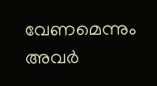വേണമെന്നും അവർ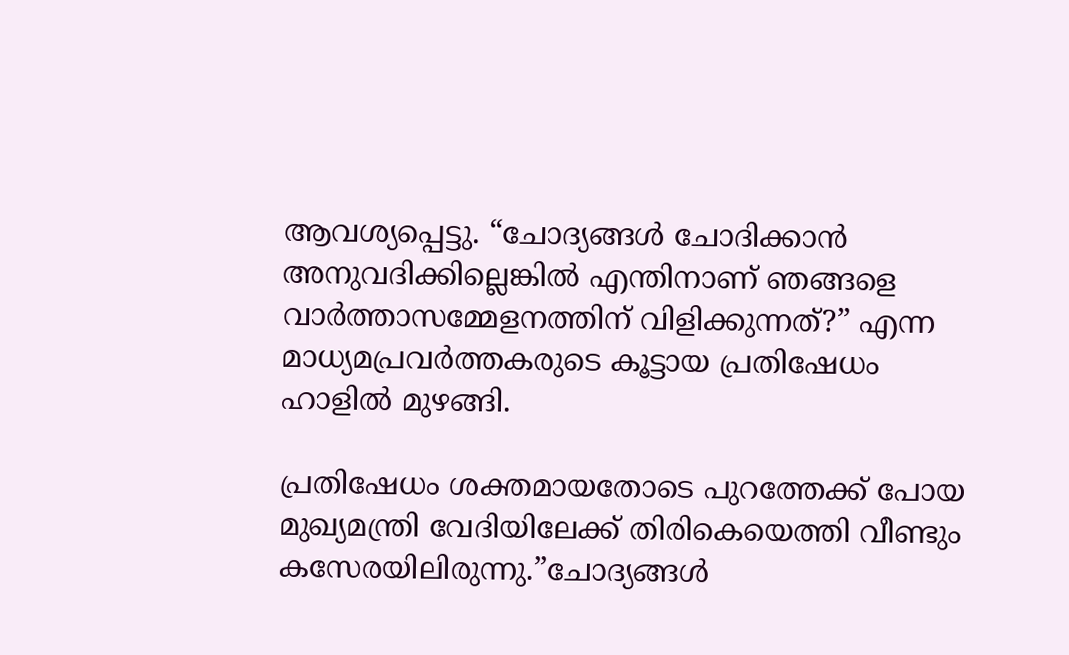ആവശ്യപ്പെട്ടു. “ചോദ്യങ്ങൾ ചോദിക്കാൻ അനുവദിക്കില്ലെങ്കിൽ എന്തിനാണ് ഞങ്ങളെ വാർത്താസമ്മേളനത്തിന് വിളിക്കുന്നത്?” എന്ന മാധ്യമപ്രവർത്തകരുടെ കൂട്ടായ പ്രതിഷേധം ഹാളിൽ മുഴങ്ങി.

പ്രതിഷേധം ശക്തമായതോടെ പുറത്തേക്ക് പോയ മുഖ്യമന്ത്രി വേദിയിലേക്ക് തിരികെയെത്തി വീണ്ടും കസേരയിലിരുന്നു.”ചോദ്യങ്ങൾ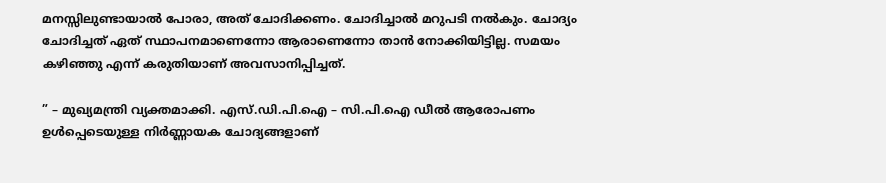മനസ്സിലുണ്ടായാൽ പോരാ, അത് ചോദിക്കണം. ചോദിച്ചാൽ മറുപടി നൽകും. ചോദ്യം ചോദിച്ചത് ഏത് സ്ഥാപനമാണെന്നോ ആരാണെന്നോ താൻ നോക്കിയിട്ടില്ല. സമയം കഴിഞ്ഞു എന്ന് കരുതിയാണ് അവസാനിപ്പിച്ചത്.

” – മുഖ്യമന്ത്രി വ്യക്തമാക്കി. എസ്.ഡി.പി.ഐ – സി.പി.ഐ ഡീൽ ആരോപണം ഉൾപ്പെടെയുള്ള നിർണ്ണായക ചോദ്യങ്ങളാണ്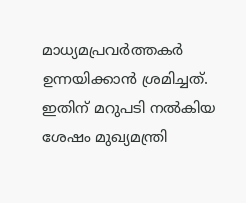മാധ്യമപ്രവർത്തകർ ഉന്നയിക്കാൻ ശ്രമിച്ചത്. ഇതിന് മറുപടി നൽകിയ ശേഷം മുഖ്യമന്ത്രി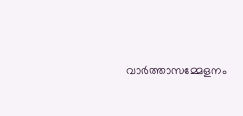വാർത്താസമ്മേളനം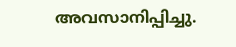അവസാനിപ്പിച്ചു.